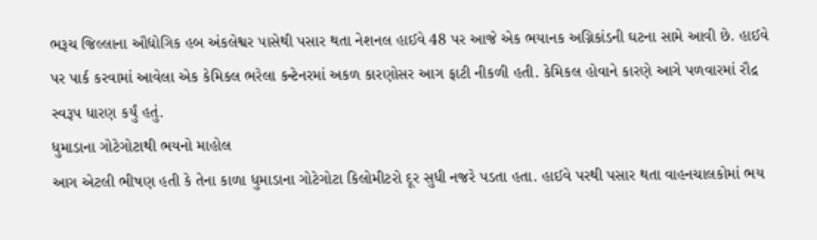ભરૂચ જિલ્લાના ઔદ્યોગિક હબ અંકલેશ્વર પાસેથી પસાર થતા નેશનલ હાઈવે 48 પર આજે એક ભયાનક અગ્નિકાંડની ઘટના સામે આવી છે. હાઈવે પર પાર્ક કરવામાં આવેલા એક કેમિકલ ભરેલા કન્ટેનરમાં અકળ કારણોસર આગ ફાટી નીકળી હતી. કેમિકલ હોવાને કારણે આગે પળવારમાં રૌદ્ર સ્વરૂપ ધારણ કર્યું હતું.
ધુમાડાના ગોટેગોટાથી ભયનો માહોલ
આગ એટલી ભીષણ હતી કે તેના કાળા ધુમાડાના ગોટેગોટા કિલોમીટરો દૂર સુધી નજરે પડતા હતા. હાઈવે પરથી પસાર થતા વાહનચાલકોમાં ભય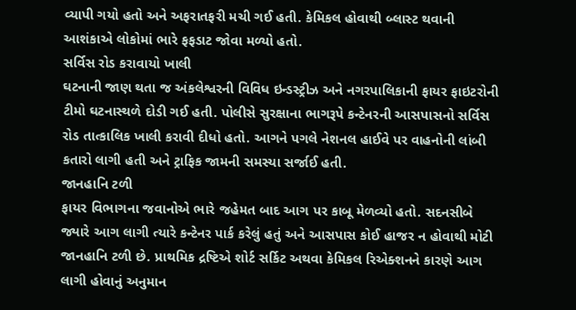વ્યાપી ગયો હતો અને અફરાતફરી મચી ગઈ હતી. કેમિકલ હોવાથી બ્લાસ્ટ થવાની આશંકાએ લોકોમાં ભારે ફફડાટ જોવા મળ્યો હતો.
સર્વિસ રોડ કરાવાયો ખાલી
ઘટનાની જાણ થતા જ અંકલેશ્વરની વિવિધ ઇન્ડસ્ટ્રીઝ અને નગરપાલિકાની ફાયર ફાઇટરોની ટીમો ઘટનાસ્થળે દોડી ગઈ હતી. પોલીસે સુરક્ષાના ભાગરૂપે કન્ટેનરની આસપાસનો સર્વિસ રોડ તાત્કાલિક ખાલી કરાવી દીધો હતો. આગને પગલે નેશનલ હાઈવે પર વાહનોની લાંબી કતારો લાગી હતી અને ટ્રાફિક જામની સમસ્યા સર્જાઈ હતી.
જાનહાનિ ટળી
ફાયર વિભાગના જવાનોએ ભારે જહેમત બાદ આગ પર કાબૂ મેળવ્યો હતો. સદનસીબે જ્યારે આગ લાગી ત્યારે કન્ટેનર પાર્ક કરેલું હતું અને આસપાસ કોઈ હાજર ન હોવાથી મોટી જાનહાનિ ટળી છે. પ્રાથમિક દ્રષ્ટિએ શોર્ટ સર્કિટ અથવા કેમિકલ રિએક્શનને કારણે આગ લાગી હોવાનું અનુમાન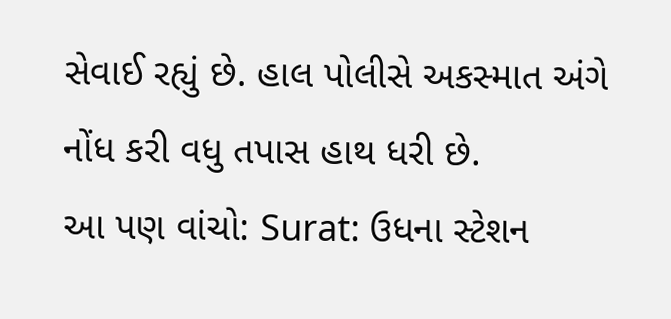સેવાઈ રહ્યું છે. હાલ પોલીસે અકસ્માત અંગે નોંધ કરી વધુ તપાસ હાથ ધરી છે.
આ પણ વાંચો: Surat: ઉધના સ્ટેશન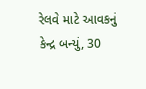રેલવે માટે આવકનું કેન્દ્ર બન્યું, 30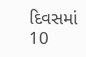દિવસમાં 10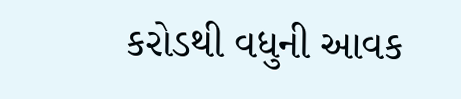કરોડથી વધુની આવક